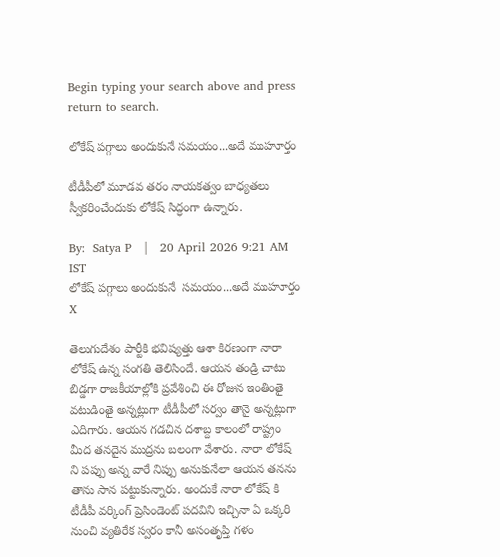Begin typing your search above and press return to search.

లోకేష్ పగ్గాలు అందుకునే సమయం...అదే ముహూర్తం

టీడీపీలో మూడవ తరం నాయకత్వం బాధ్యతలు స్వీకరించేందుకు లోకేష్ సిద్ధంగా ఉన్నారు.

By:  Satya P   |   20 April 2026 9:21 AM IST
లోకేష్ పగ్గాలు అందుకునే  సమయం...అదే ముహూర్తం
X

తెలుగుదేశం పార్టీకి భవిష్యత్తు ఆశా కిరణంగా నారా లోకేష్ ఉన్న సంగతి తెలిసిందే. ఆయన తండ్రి చాటు బిడ్డగా రాజకీయాల్లోకి ప్రవేశించి ఈ రోజున ఇంతింతై వటుడింతై అన్నట్లుగా టీడీపీలో సర్వం తానై అన్నట్లుగా ఎదిగారు. ఆయన గడచిన దశాబ్ద కాలంలో రాష్ట్రం మీద తనదైన ముద్రను బలంగా వేశారు. నారా లోకేష్ ని పప్పు అన్న వారే నిప్పు అనుకునేలా ఆయన తనను తాను సాన పట్టుకున్నారు. అందుకే నారా లోకేష్ కి టీడీపీ వర్కింగ్ ప్రెసిండెంట్ పదవిని ఇచ్చినా ఏ ఒక్కరి నుంచి వ్యతిరేక స్వరం కానీ అసంతృప్తి గళం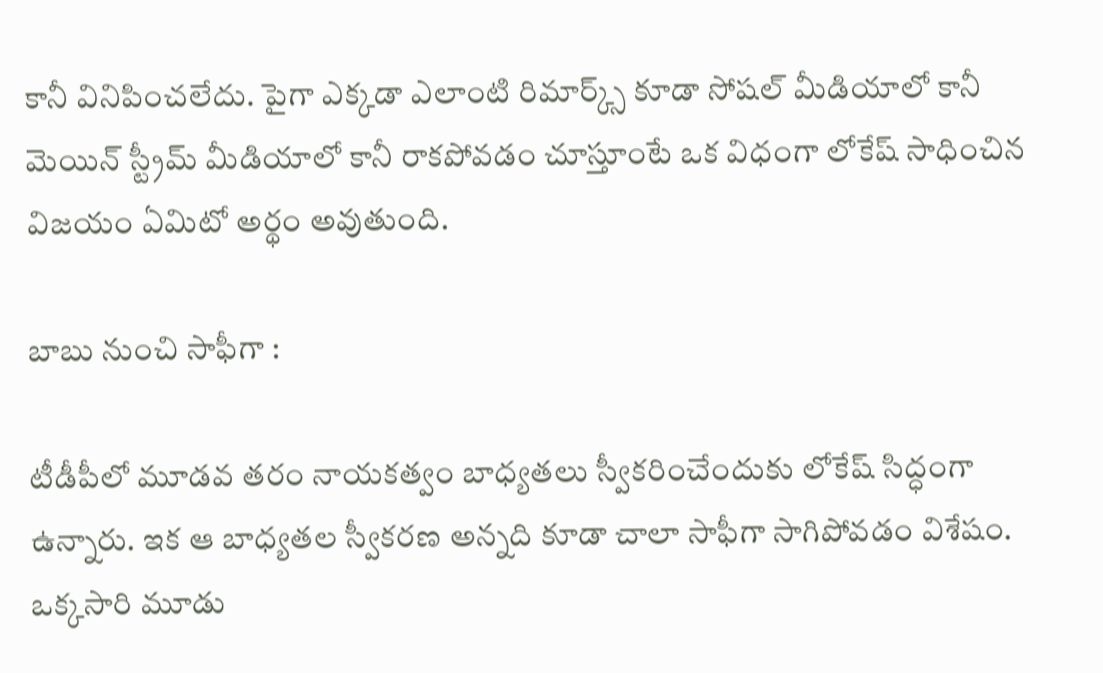కానీ వినిపించలేదు. పైగా ఎక్కడా ఎలాంటి రిమార్క్స్ కూడా సోషల్ మీడియాలో కానీ మెయిన్ స్ట్రీమ్ మీడియాలో కానీ రాకపోవడం చూస్తూంటే ఒక విధంగా లోకేష్ సాధించిన విజయం ఏమిటో అర్థం అవుతుంది.

బాబు నుంచి సాఫీగా :

టీడీపీలో మూడవ తరం నాయకత్వం బాధ్యతలు స్వీకరించేందుకు లోకేష్ సిద్ధంగా ఉన్నారు. ఇక ఆ బాధ్యతల స్వీకరణ అన్నది కూడా చాలా సాఫీగా సాగిపోవడం విశేషం. ఒక్కసారి మూడు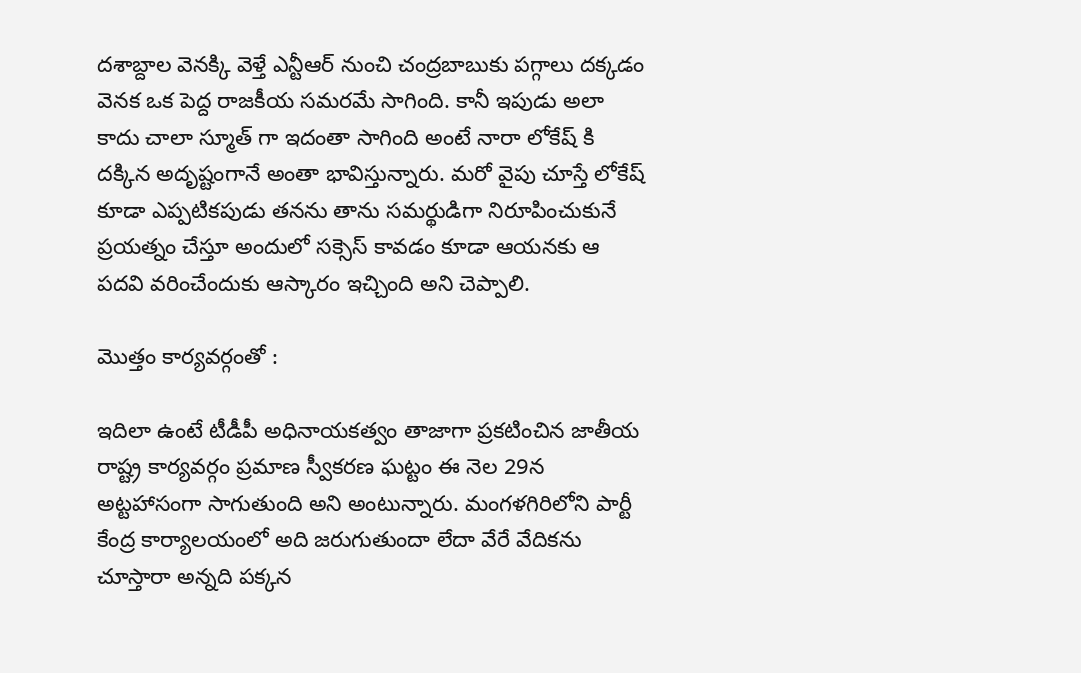దశాబ్దాల వెనక్కి వెళ్తే ఎన్టీఆర్ నుంచి చంద్రబాబుకు పగ్గాలు దక్కడం వెనక ఒక పెద్ద రాజకీయ సమరమే సాగింది. కానీ ఇపుడు అలా కాదు చాలా స్మూత్ గా ఇదంతా సాగింది అంటే నారా లోకేష్ కి దక్కిన అదృష్టంగానే అంతా భావిస్తున్నారు. మరో వైపు చూస్తే లోకేష్ కూడా ఎప్పటికపుడు తనను తాను సమర్థుడిగా నిరూపించుకునే ప్రయత్నం చేస్తూ అందులో సక్సెస్ కావడం కూడా ఆయనకు ఆ పదవి వరించేందుకు ఆస్కారం ఇచ్చింది అని చెప్పాలి.

మొత్తం కార్యవర్గంతో :

ఇదిలా ఉంటే టీడీపీ అధినాయకత్వం తాజాగా ప్రకటించిన జాతీయ రాష్ట్ర కార్యవర్గం ప్రమాణ స్వీకరణ ఘట్టం ఈ నెల 29న అట్టహాసంగా సాగుతుంది అని అంటున్నారు. మంగళగిరిలోని పార్టీ కేంద్ర కార్యాలయంలో అది జరుగుతుందా లేదా వేరే వేదికను చూస్తారా అన్నది పక్కన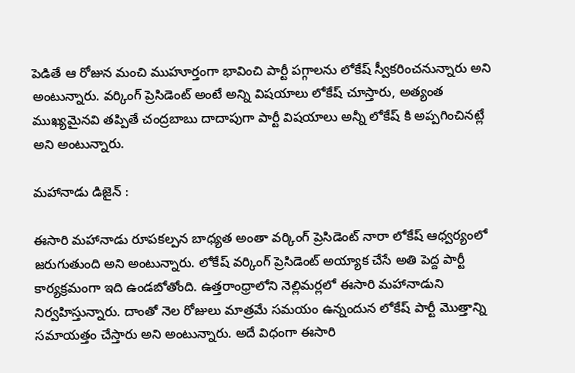పెడితే ఆ రోజున మంచి ముహూర్తంగా భావించి పార్టీ పగ్గాలను లోకేష్ స్వీకరించనున్నారు అని అంటున్నారు. వర్కింగ్ ప్రెసిడెంట్ అంటే అన్ని విషయాలు లోకేష్ చూస్తారు, అత్యంత ముఖ్యమైనవి తప్పితే చంద్రబాబు దాదాపుగా పార్టీ విషయాలు అన్నీ లోకేష్ కి అప్పగించినట్లే అని అంటున్నారు.

మహానాడు డిజైన్ :

ఈసారి మహానాడు రూపకల్పన బాధ్యత అంతా వర్కింగ్ ప్రెసిడెంట్ నారా లోకేష్ ఆధ్వర్యంలో జరుగుతుంది అని అంటున్నారు. లోకేష్ వర్కింగ్ ప్రెసిడెంట్ అయ్యాక చేసే అతి పెద్ద పార్టీ కార్యక్రమంగా ఇది ఉండబోతోంది. ఉత్తరాంధ్రాలోని నెల్లిమర్లలో ఈసారి మహానాడుని నిర్వహిస్తున్నారు. దాంతో నెల రోజులు మాత్రమే సమయం ఉన్నందున లోకేష్ పార్టీ మొత్తాన్ని సమాయత్తం చేస్తారు అని అంటున్నారు. అదే విధంగా ఈసారి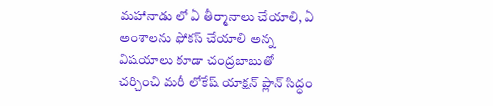మహానాడు లో ఏ తీర్మానాలు చేయాలి, ఏ అంశాలను ఫోకస్ చేయాలి అన్న విషయాలు కూడా చంద్రబాబుతో చర్చించి మరీ లోకేష్ యాక్షన్ ప్లాన్ సిద్ధం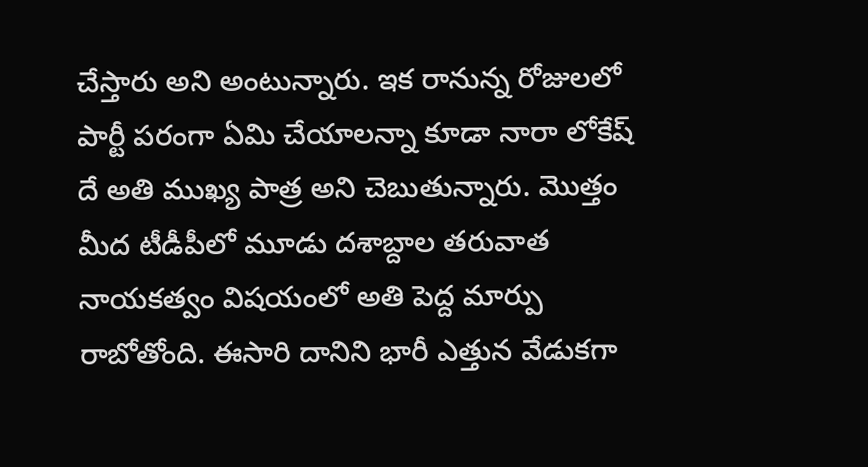చేస్తారు అని అంటున్నారు. ఇక రానున్న రోజులలో పార్టీ పరంగా ఏమి చేయాలన్నా కూడా నారా లోకేష్ దే అతి ముఖ్య పాత్ర అని చెబుతున్నారు. మొత్తం మీద టీడీపీలో మూడు దశాబ్దాల తరువాత నాయకత్వం విషయంలో అతి పెద్ద మార్పు రాబోతోంది. ఈసారి దానిని భారీ ఎత్తున వేడుకగా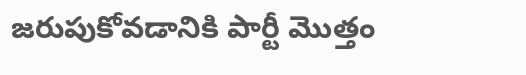జరుపుకోవడానికి పార్టీ మొత్తం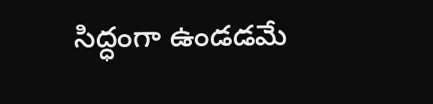సిద్ధంగా ఉండడమే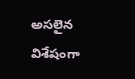అసలైన విశేషంగా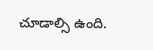చూడాల్సి ఉంది.